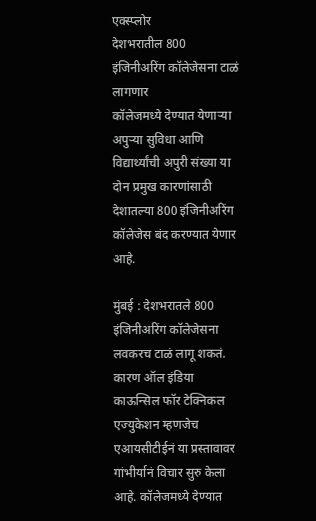एक्स्प्लोर
देशभरातील 800 इंजिनीअरिंग कॉलेजेसना टाळं लागणार
कॉलेजमध्ये देण्यात येणाऱ्या अपुऱ्या सुविधा आणि विद्यार्थ्यांची अपुरी संख्या या दोन प्रमुख कारणांसाठी देशातल्या 800 इंजिनीअरिंग कॉलेजेस बंद करण्यात येणार आहे.

मुंबई : देशभरातले 800 इंजिनीअरिंग कॉलेजेसना लवकरच टाळं लागू शकतं. कारण ऑल इंडिया काऊन्सिल फॉर टेक्निकल एज्युकेशन म्हणजेच एआयसीटीईनं या प्रस्तावावर गांभीर्यानं विचार सुरु केला आहे. कॉलेजमध्ये देण्यात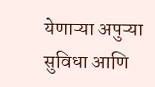येणाऱ्या अपुऱ्या सुविधा आणि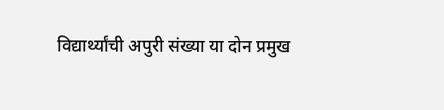विद्यार्थ्यांची अपुरी संख्या या दोन प्रमुख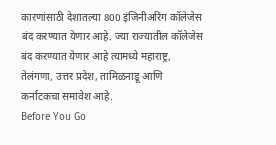कारणांसाठी देशातल्या 800 इंजिनीअरिंग कॉलेजेस बंद करण्यात येणार आहे. ज्या राज्यातील कॉलेजेस बंद करण्यात येणार आहे त्यामध्ये महाराष्ट्र, तेलंगणा, उत्तर प्रदेश, तामिळनाडू आणि कर्नाटकचा समावेश आहे.
Before You Go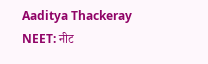Aaditya Thackeray NEET: नीट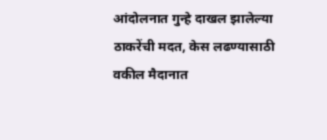आंदोलनात गुन्हे दाखल झालेल्या ठाकरेंची मदत, केस लढण्यासाठी वकील मैदानात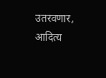उतरवणार, आदित्य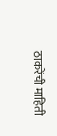ठाकरेंची माहिती